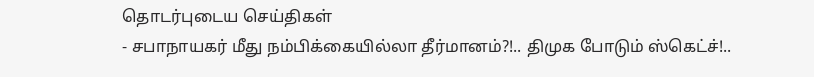தொடர்புடைய செய்திகள்
- சபாநாயகர் மீது நம்பிக்கையில்லா தீர்மானம்?!.. திமுக போடும் ஸ்கெட்ச்!..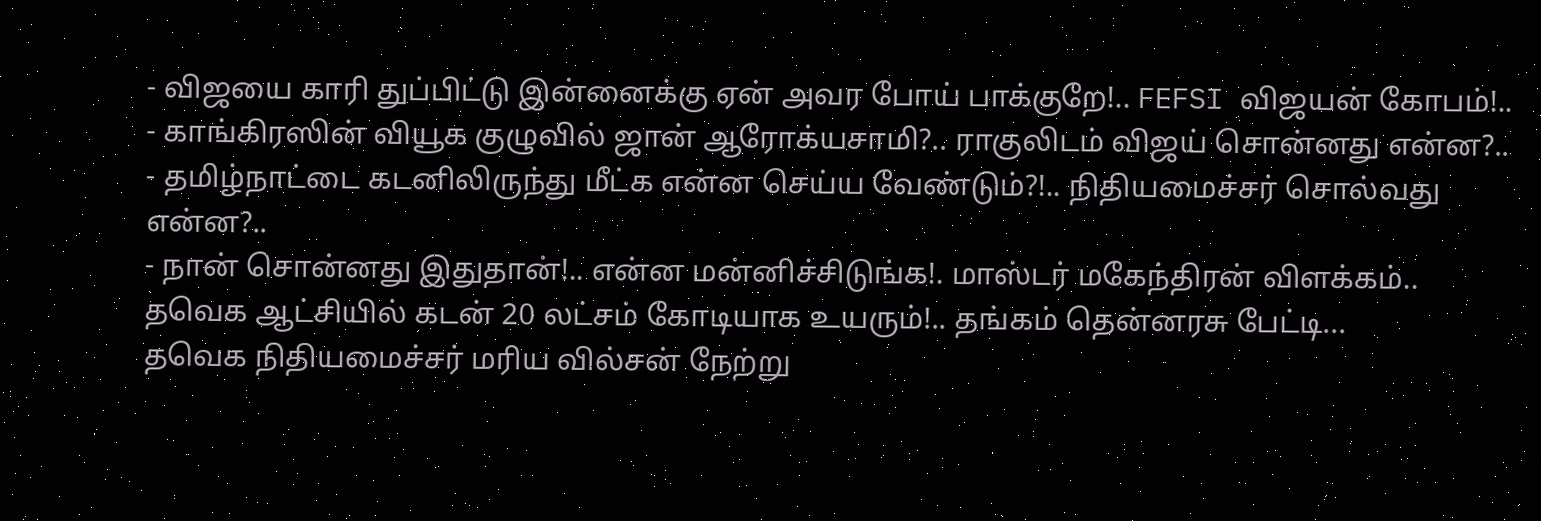- விஜயை காரி துப்பிட்டு இன்னைக்கு ஏன் அவர போய் பாக்குறே!.. FEFSI விஜயன் கோபம்!..
- காங்கிரஸின் வியூக குழுவில் ஜான் ஆரோக்யசாமி?.. ராகுலிடம் விஜய் சொன்னது என்ன?..
- தமிழ்நாட்டை கடனிலிருந்து மீட்க என்ன செய்ய வேண்டும்?!.. நிதியமைச்சர் சொல்வது என்ன?..
- நான் சொன்னது இதுதான்!.. என்ன மன்னிச்சிடுங்க!. மாஸ்டர் மகேந்திரன் விளக்கம்..
தவெக ஆட்சியில் கடன் 20 லட்சம் கோடியாக உயரும்!.. தங்கம் தென்னரசு பேட்டி...
தவெக நிதியமைச்சர் மரிய வில்சன் நேற்று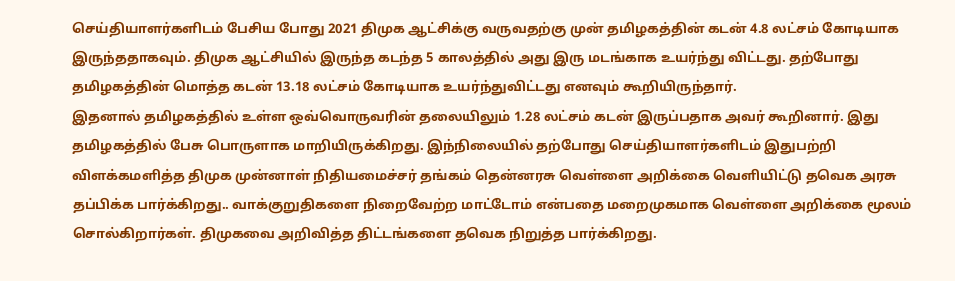செய்தியாளர்களிடம் பேசிய போது 2021 திமுக ஆட்சிக்கு வருவதற்கு முன் தமிழகத்தின் கடன் 4.8 லட்சம் கோடியாக இருந்ததாகவும். திமுக ஆட்சியில் இருந்த கடந்த 5 காலத்தில் அது இரு மடங்காக உயர்ந்து விட்டது. தற்போது தமிழகத்தின் மொத்த கடன் 13.18 லட்சம் கோடியாக உயர்ந்துவிட்டது எனவும் கூறியிருந்தார்.
இதனால் தமிழகத்தில் உள்ள ஒவ்வொருவரின் தலையிலும் 1.28 லட்சம் கடன் இருப்பதாக அவர் கூறினார். இது தமிழகத்தில் பேசு பொருளாக மாறியிருக்கிறது. இந்நிலையில் தற்போது செய்தியாளர்களிடம் இதுபற்றி விளக்கமளித்த திமுக முன்னாள் நிதியமைச்சர் தங்கம் தென்னரசு வெள்ளை அறிக்கை வெளியிட்டு தவெக அரசு தப்பிக்க பார்க்கிறது.. வாக்குறுதிகளை நிறைவேற்ற மாட்டோம் என்பதை மறைமுகமாக வெள்ளை அறிக்கை மூலம் சொல்கிறார்கள். திமுகவை அறிவித்த திட்டங்களை தவெக நிறுத்த பார்க்கிறது.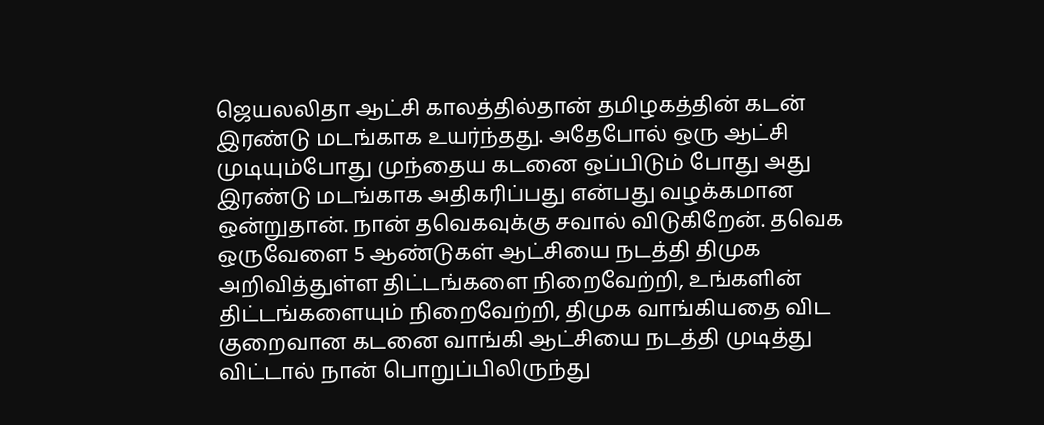ஜெயலலிதா ஆட்சி காலத்தில்தான் தமிழகத்தின் கடன் இரண்டு மடங்காக உயர்ந்தது. அதேபோல் ஒரு ஆட்சி முடியும்போது முந்தைய கடனை ஒப்பிடும் போது அது இரண்டு மடங்காக அதிகரிப்பது என்பது வழக்கமான ஒன்றுதான். நான் தவெகவுக்கு சவால் விடுகிறேன். தவெக ஒருவேளை 5 ஆண்டுகள் ஆட்சியை நடத்தி திமுக அறிவித்துள்ள திட்டங்களை நிறைவேற்றி, உங்களின் திட்டங்களையும் நிறைவேற்றி, திமுக வாங்கியதை விட குறைவான கடனை வாங்கி ஆட்சியை நடத்தி முடித்து விட்டால் நான் பொறுப்பிலிருந்து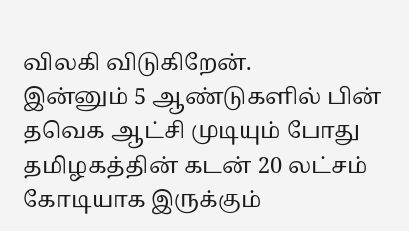விலகி விடுகிறேன்.
இன்னும் 5 ஆண்டுகளில் பின் தவெக ஆட்சி முடியும் போது தமிழகத்தின் கடன் 20 லட்சம் கோடியாக இருக்கும்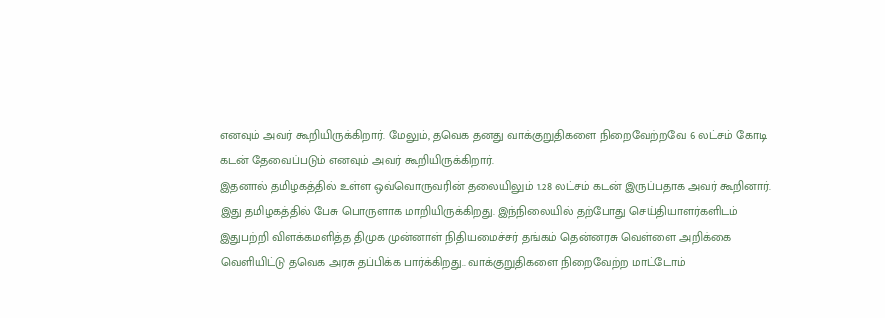எனவும் அவர் கூறியிருக்கிறார். மேலும், தவெக தனது வாக்குறுதிகளை நிறைவேற்றவே 6 லட்சம் கோடி கடன் தேவைப்படும் எனவும் அவர் கூறியிருக்கிறார்.
இதனால் தமிழகத்தில் உள்ள ஒவ்வொருவரின் தலையிலும் 1.28 லட்சம் கடன் இருப்பதாக அவர் கூறினார். இது தமிழகத்தில் பேசு பொருளாக மாறியிருக்கிறது. இந்நிலையில் தற்போது செய்தியாளர்களிடம் இதுபற்றி விளக்கமளித்த திமுக முன்னாள் நிதியமைச்சர் தங்கம் தென்னரசு வெள்ளை அறிக்கை வெளியிட்டு தவெக அரசு தப்பிக்க பார்க்கிறது.. வாக்குறுதிகளை நிறைவேற்ற மாட்டோம்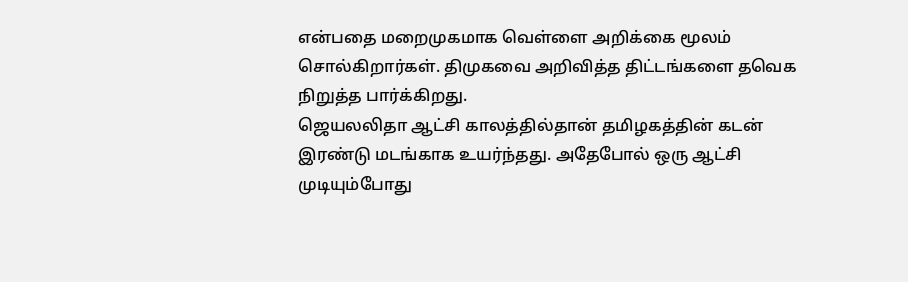என்பதை மறைமுகமாக வெள்ளை அறிக்கை மூலம் சொல்கிறார்கள். திமுகவை அறிவித்த திட்டங்களை தவெக நிறுத்த பார்க்கிறது.
ஜெயலலிதா ஆட்சி காலத்தில்தான் தமிழகத்தின் கடன் இரண்டு மடங்காக உயர்ந்தது. அதேபோல் ஒரு ஆட்சி முடியும்போது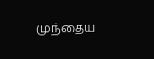முந்தைய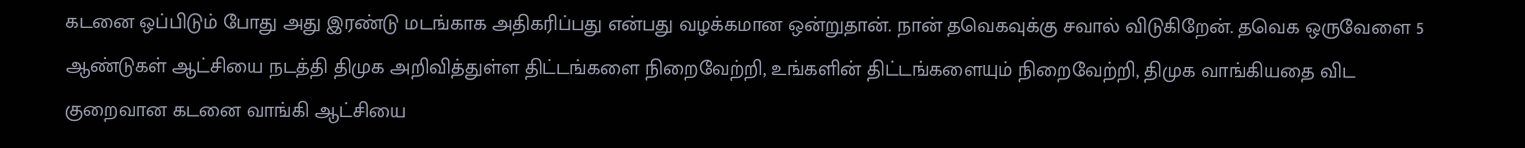கடனை ஒப்பிடும் போது அது இரண்டு மடங்காக அதிகரிப்பது என்பது வழக்கமான ஒன்றுதான். நான் தவெகவுக்கு சவால் விடுகிறேன். தவெக ஒருவேளை 5 ஆண்டுகள் ஆட்சியை நடத்தி திமுக அறிவித்துள்ள திட்டங்களை நிறைவேற்றி, உங்களின் திட்டங்களையும் நிறைவேற்றி, திமுக வாங்கியதை விட குறைவான கடனை வாங்கி ஆட்சியை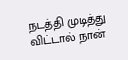நடத்தி முடித்து விட்டால் நான்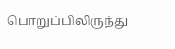பொறுப்பிலிருந்து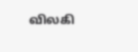விலகி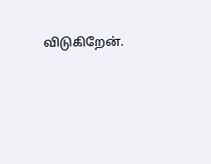விடுகிறேன்.